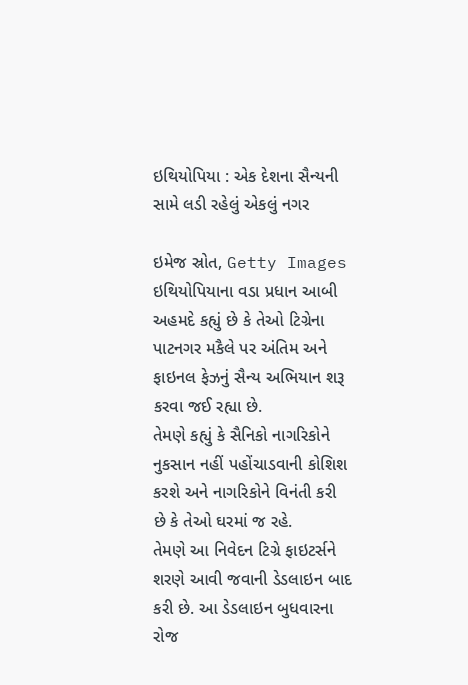ઇથિયોપિયા : એક દેશના સૈન્યની સામે લડી રહેલું એકલું નગર

ઇમેજ સ્રોત, Getty Images
ઇથિયોપિયાના વડા પ્રધાન આબી અહમદે કહ્યું છે કે તેઓ ટિગ્રેના પાટનગર મકૈલે પર અંતિમ અને ફાઇનલ ફેઝનું સૈન્ય અભિયાન શરૂ કરવા જઈ રહ્યા છે.
તેમણે કહ્યું કે સૈનિકો નાગરિકોને નુકસાન નહીં પહોંચાડવાની કોશિશ કરશે અને નાગરિકોને વિનંતી કરી છે કે તેઓ ઘરમાં જ રહે.
તેમણે આ નિવેદન ટિગ્રે ફાઇટર્સને શરણે આવી જવાની ડેડલાઇન બાદ કરી છે. આ ડેડલાઇન બુધવારના રોજ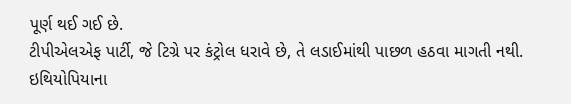પૂર્ણ થઈ ગઈ છે.
ટીપીએલએફ પાર્ટી, જે ટિગ્રે પર કંટ્રોલ ધરાવે છે, તે લડાઈમાંથી પાછળ હઠવા માગતી નથી.
ઇથિયોપિયાના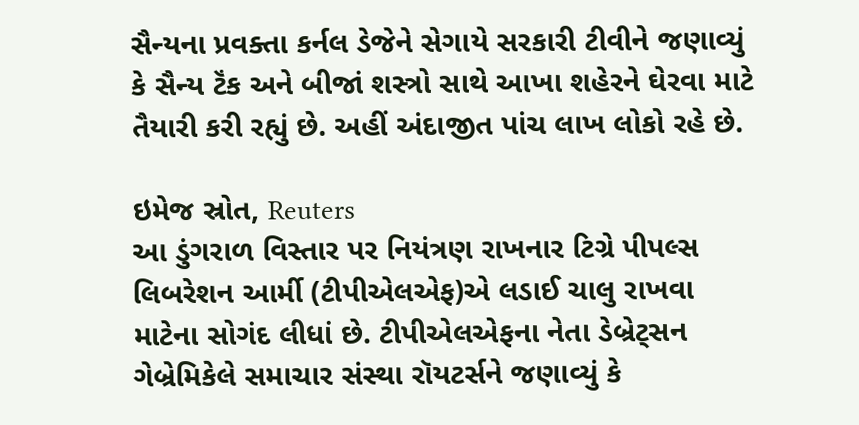સૈન્યના પ્રવક્તા કર્નલ ડેજેને સેગાયે સરકારી ટીવીને જણાવ્યું કે સૈન્ય ટૅંક અને બીજાં શસ્ત્રો સાથે આખા શહેરને ઘેરવા માટે તૈયારી કરી રહ્યું છે. અહીં અંદાજીત પાંચ લાખ લોકો રહે છે.

ઇમેજ સ્રોત, Reuters
આ ડુંગરાળ વિસ્તાર પર નિયંત્રણ રાખનાર ટિગ્રે પીપલ્સ લિબરેશન આર્મી (ટીપીએલએફ)એ લડાઈ ચાલુ રાખવા માટેના સોગંદ લીધાં છે. ટીપીએલએફના નેતા ડેબ્રેટ્સન ગેબ્રેમિકેલે સમાચાર સંસ્થા રૉયટર્સને જણાવ્યું કે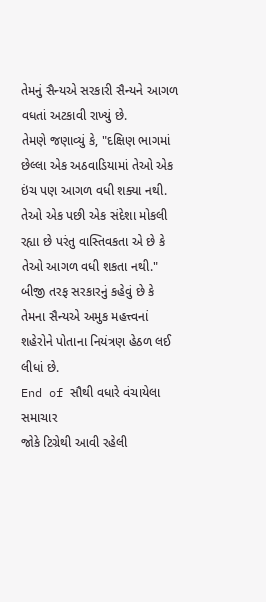તેમનું સૈન્યએ સરકારી સૈન્યને આગળ વધતાં અટકાવી રાખ્યું છે.
તેમણે જણાવ્યું કે, "દક્ષિણ ભાગમાં છેલ્લા એક અઠવાડિયામાં તેઓ એક ઇંચ પણ આગળ વધી શક્યા નથી. તેઓ એક પછી એક સંદેશા મોકલી રહ્યા છે પરંતુ વાસ્તિવકતા એ છે કે તેઓ આગળ વધી શકતા નથી."
બીજી તરફ સરકારનું કહેવું છે કે તેમના સૈન્યએ અમુક મહત્ત્વનાં શહેરોને પોતાના નિયંત્રણ હેઠળ લઈ લીધાં છે.
End of સૌથી વધારે વંચાયેલા સમાચાર
જોકે ટિગ્રેથી આવી રહેલી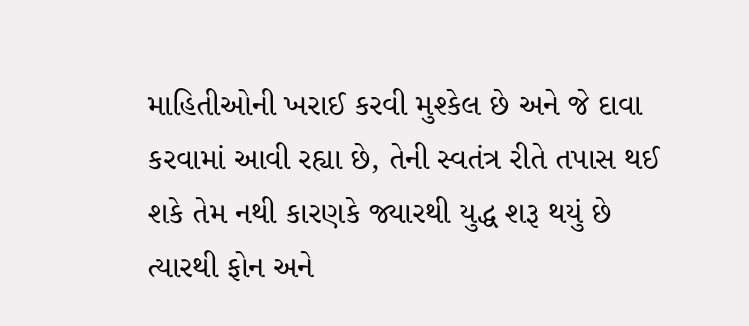માહિતીઓની ખરાઈ કરવી મુશ્કેલ છે અને જે દાવા કરવામાં આવી રહ્યા છે, તેની સ્વતંત્ર રીતે તપાસ થઈ શકે તેમ નથી કારણકે જ્યારથી યુદ્ધ શરૂ થયું છે ત્યારથી ફોન અને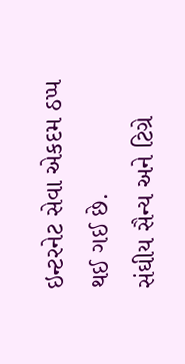ઇન્ટરનેટ સેવા એકદમ ઠપ્પ થઈ ગઈ છે.
સંઘીય સૈન્ય અને ટિગ્રે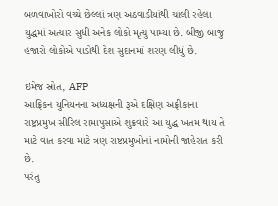બળવાખોરો વચ્ચે છેલ્લાં ત્રણ અઠવાડીયાંથી ચાલી રહેલા યુદ્ધમાં અત્યાર સુધી અનેક લોકો મૃત્યુ પામ્યા છે. બીજી બાજુ હજારો લોકોએ પાડોથી દેશ સુદાનમાં શરણ લીધું છે.

ઇમેજ સ્રોત, AFP
આફ્રિકન યુનિયનના અધ્યક્ષની રૂએ દક્ષિણ અફ્રીકાના રાષ્ટ્રપ્રમુખ સીરિલ રામાપુસાએ શુક્રવારે આ યુદ્ધ ખતમ થાય તે માટે વાત કરવા માટે ત્રણ રાષ્ટપ્રમુખોનાં નામોની જાહેરાત કરી છે.
પરંતુ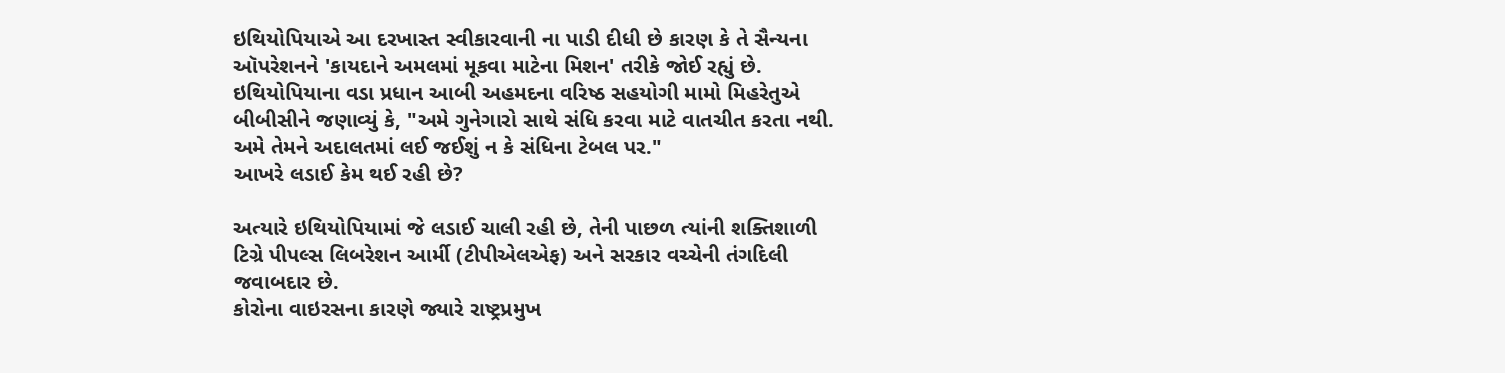ઇથિયોપિયાએ આ દરખાસ્ત સ્વીકારવાની ના પાડી દીધી છે કારણ કે તે સૈન્યના ઑપરેશનને 'કાયદાને અમલમાં મૂકવા માટેના મિશન' તરીકે જોઈ રહ્યું છે.
ઇથિયોપિયાના વડા પ્રધાન આબી અહમદના વરિષ્ઠ સહયોગી મામો મિહરેતુએ બીબીસીને જણાવ્યું કે, "અમે ગુનેગારો સાથે સંધિ કરવા માટે વાતચીત કરતા નથી. અમે તેમને અદાલતમાં લઈ જઈશું ન કે સંધિના ટેબલ પર."
આખરે લડાઈ કેમ થઈ રહી છે?

અત્યારે ઇથિયોપિયામાં જે લડાઈ ચાલી રહી છે, તેની પાછળ ત્યાંની શક્તિશાળી ટિગ્રે પીપલ્સ લિબરેશન આર્મી (ટીપીએલએફ) અને સરકાર વચ્ચેની તંગદિલી જવાબદાર છે.
કોરોના વાઇરસના કારણે જ્યારે રાષ્ટ્રપ્રમુખ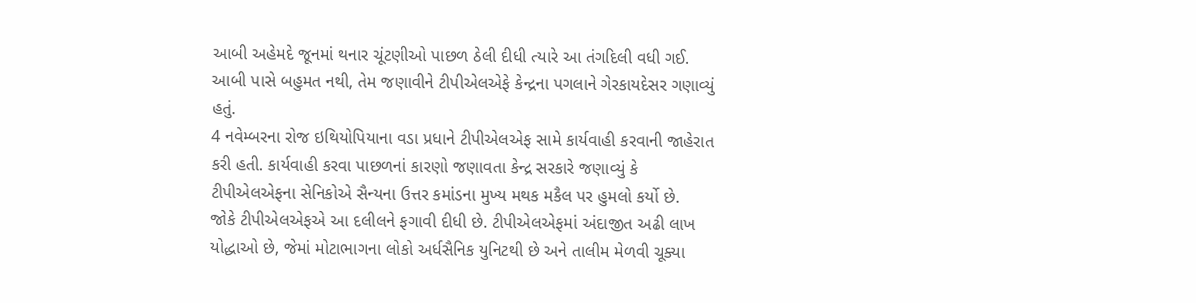આબી અહેમદે જૂનમાં થનાર ચૂંટણીઓ પાછળ ઠેલી દીધી ત્યારે આ તંગદિલી વધી ગઈ. આબી પાસે બહુમત નથી, તેમ જણાવીને ટીપીએલએફે કેન્દ્રના પગલાને ગેરકાયદેસર ગણાવ્યું હતું.
4 નવેમ્બરના રોજ ઇથિયોપિયાના વડા પ્રધાને ટીપીએલએફ સામે કાર્યવાહી કરવાની જાહેરાત કરી હતી. કાર્યવાહી કરવા પાછળનાં કારણો જણાવતા કેન્દ્ર સરકારે જણાવ્યું કે ટીપીએલએફના સેનિકોએ સૈન્યના ઉત્તર કમાંડના મુખ્ય મથક મકૈલ પર હુમલો કર્યો છે.
જોકે ટીપીએલએફએ આ દલીલને ફગાવી દીધી છે. ટીપીએલએફમાં અંદાજીત અઢી લાખ યોદ્ધાઓ છે, જેમાં મોટાભાગના લોકો અર્ધસૈનિક યુનિટથી છે અને તાલીમ મેળવી ચૂક્યા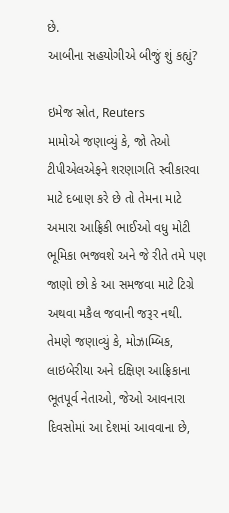છે.
આબીના સહયોગીએ બીજું શું કહ્યું?

ઇમેજ સ્રોત, Reuters
મામોએ જણાવ્યું કે, જો તેઓ ટીપીએલએફને શરણાગતિ સ્વીકારવા માટે દબાણ કરે છે તો તેમના માટે અમારા આફ્રિકી ભાઈઓ વધુ મોટી ભૂમિકા ભજવશે અને જે રીતે તમે પણ જાણો છો કે આ સમજવા માટે ટિગ્રે અથવા મકૈલ જવાની જરૂર નથી.
તેમણે જણાવ્યું કે, મોઝામ્બિક, લાઇબેરીયા અને દક્ષિણ આફ્રિકાના ભૂતપૂર્વ નેતાઓ, જેઓ આવનારા દિવસોમાં આ દેશમાં આવવાના છે,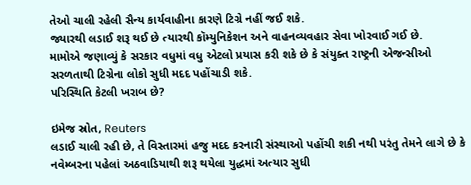તેઓ ચાલી રહેલી સૈન્ય કાર્યવાહીના કારણે ટિગ્રે નહીં જઈ શકે.
જ્યારથી લડાઈ શરૂ થઈ છે ત્યારથી કૉમ્યુનિકેશન અને વાહનવ્યવહાર સેવા ખોરવાઈ ગઈ છે.
મામોએ જણાવ્યું કે સરકાર વધુમાં વધુ એટલો પ્રયાસ કરી શકે છે કે સંયુક્ત રાષ્ટ્રની એજન્સીઓ સરળતાથી ટિગ્રેના લોકો સુધી મદદ પહોંચાડી શકે.
પરિસ્થિતિ કેટલી ખરાબ છે?

ઇમેજ સ્રોત, Reuters
લડાઈ ચાલી રહી છે, તે વિસ્તારમાં હજુ મદદ કરનારી સંસ્થાઓ પહોંચી શકી નથી પરંતુ તેમને લાગે છે કે નવેમ્બરના પહેલાં અઠવાડિયાથી શરૂ થયેલા યુદ્ધમાં અત્યાર સુધી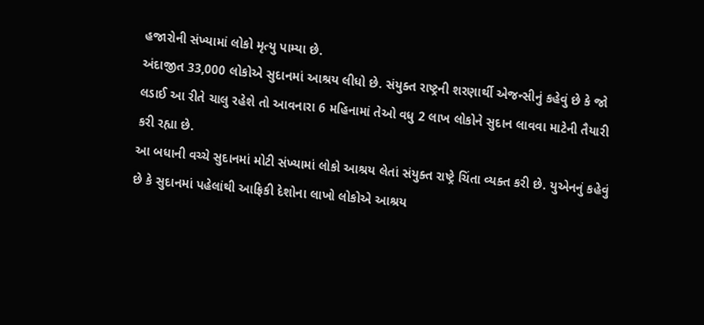હજારોની સંખ્યામાં લોકો મૃત્યુ પામ્યા છે.
અંદાજીત 33,000 લોકોએ સુદાનમાં આશ્રય લીધો છે. સંયુક્ત રાષ્ટ્રની શરણાર્થી એજન્સીનું કહેવું છે કે જો લડાઈ આ રીતે ચાલુ રહેશે તો આવનારા 6 મહિનામાં તેઓ વધુ 2 લાખ લોકોને સુદાન લાવવા માટેની તૈયારી કરી રહ્યા છે.
આ બધાની વચ્ચે સુદાનમાં મોટી સંખ્યામાં લોકો આશ્રય લેતાં સંયુક્ત રાષ્ટ્રે ચિંતા વ્યક્ત કરી છે. યુએનનું કહેવું છે કે સુદાનમાં પહેલાંથી આફ્રિકી દેશોના લાખો લોકોએ આશ્રય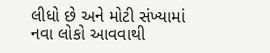લીધો છે અને મોટી સંખ્યામાં નવા લોકો આવવાથી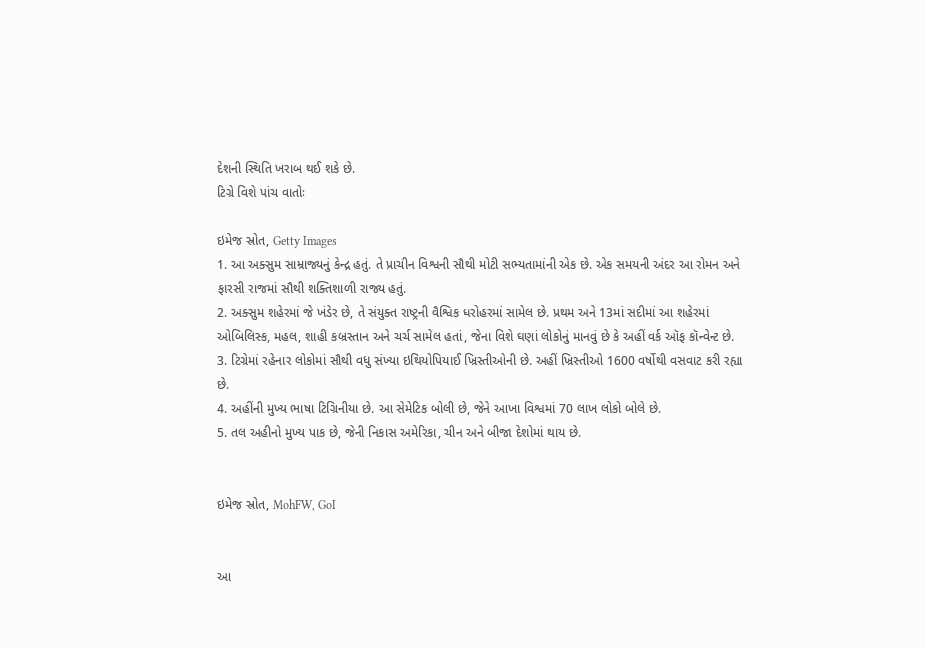દેશની સ્થિતિ ખરાબ થઈ શકે છે.
ટિગ્રે વિશે પાંચ વાતોઃ

ઇમેજ સ્રોત, Getty Images
1. આ અક્સુમ સામ્રાજ્યનું કેન્દ્ર હતું. તે પ્રાચીન વિશ્વની સૌથી મોટી સભ્યતામાંની એક છે. એક સમયની અંદર આ રોમન અને ફારસી રાજમાં સૌથી શક્તિશાળી રાજ્ય હતું.
2. અક્સુમ શહેરમાં જે ખંડેર છે, તે સંયુક્ત રાષ્ટ્રની વૈશ્વિક ધરોહરમાં સામેલ છે. પ્રથમ અને 13માં સદીમાં આ શહેરમાં ઓબિલિસ્ક, મહલ, શાહી કબ્રસ્તાન અને ચર્ચ સામેલ હતાં, જેના વિશે ઘણાં લોકોનું માનવું છે કે અહીં વર્ક ઑફ કૉન્વેન્ટ છે.
3. ટિગ્રેમાં રહેનાર લોકોમાં સૌથી વધુ સંખ્યા ઇથિયોપિયાઈ ખ્રિસ્તીઓની છે. અહીં ખ્રિસ્તીઓ 1600 વર્ષોથી વસવાટ કરી રહ્યા છે.
4. અહીંની મુખ્ય ભાષા ટિગ્રિનીયા છે. આ સેમેટિક બોલી છે, જેને આખા વિશ્વમાં 70 લાખ લોકો બોલે છે.
5. તલ અહીનો મુખ્ય પાક છે, જેની નિકાસ અમેરિકા, ચીન અને બીજા દેશોમાં થાય છે.


ઇમેજ સ્રોત, MohFW, GoI


આ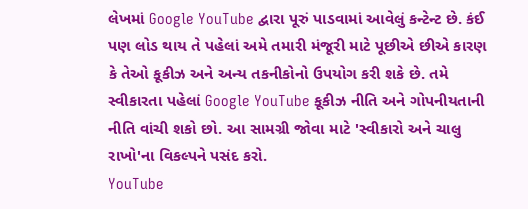લેખમાં Google YouTube દ્વારા પૂરું પાડવામાં આવેલું કન્ટેન્ટ છે. કંઈ પણ લોડ થાય તે પહેલાં અમે તમારી મંજૂરી માટે પૂછીએ છીએ કારણ કે તેઓ કૂકીઝ અને અન્ય તકનીકોનો ઉપયોગ કરી શકે છે. તમે સ્વીકારતા પહેલાં Google YouTube કૂકીઝ નીતિ અને ગોપનીયતાની નીતિ વાંચી શકો છો. આ સામગ્રી જોવા માટે 'સ્વીકારો અને ચાલુ રાખો'ના વિકલ્પને પસંદ કરો.
YouTube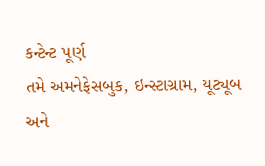કન્ટેન્ટ પૂર્ણ
તમે અમનેફેસબુક, ઇન્સ્ટાગ્રામ, યૂટ્યૂબ અને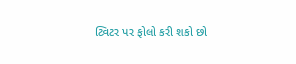ટ્વિટર પર ફોલો કરી શકો છો